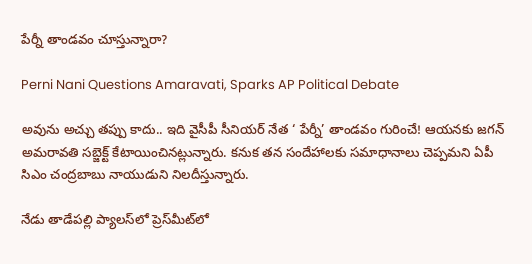పేర్నీ తాండవం చూస్తున్నారా?

Perni Nani Questions Amaravati, Sparks AP Political Debate

అవును అచ్చు తప్పు కాదు.. ఇది వైసీపీ సీనియర్ నేత ‘ పేర్నీ’ తాండవం గురించే! ఆయనకు జగన్‌ అమరావతి సబ్జెక్ట్ కేటాయించినట్లున్నారు. కనుక తన సందేహాలకు సమాధానాలు చెప్పమని ఏపీ సిఎం చంద్రబాబు నాయుడుని నిలదీస్తున్నారు.

నేడు తాడేపల్లి ప్యాలస్‌లో ప్రెస్‌మీట్‌లో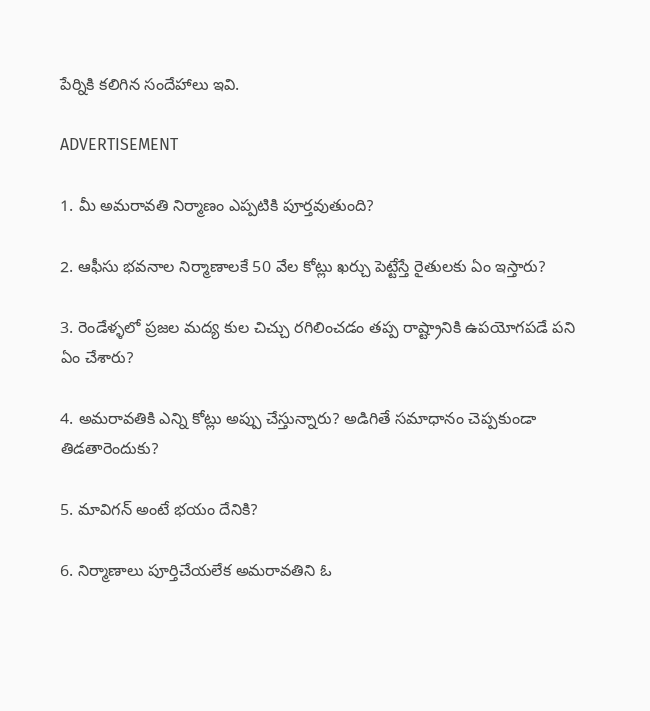పేర్నికి కలిగిన సందేహాలు ఇవి.

ADVERTISEMENT

1. మీ అమరావతి నిర్మాణం ఎప్పటికి పూర్తవుతుంది?

2. ఆఫీసు భవనాల నిర్మాణాలకే 50 వేల కోట్లు ఖర్చు పెట్టేస్తే రైతులకు ఏం ఇస్తారు?

3. రెండేళ్ళలో ప్రజల మద్య కుల చిచ్చు రగిలించడం తప్ప రాష్ట్రానికి ఉపయోగపడే పని ఏం చేశారు?

4. అమరావతికి ఎన్ని కోట్లు అప్పు చేస్తున్నారు? అడిగితే సమాధానం చెప్పకుండా తిడతారెందుకు?

5. మావిగన్‌ అంటే భయం దేనికి?

6. నిర్మాణాలు పూర్తిచేయలేక అమరావతిని ఓ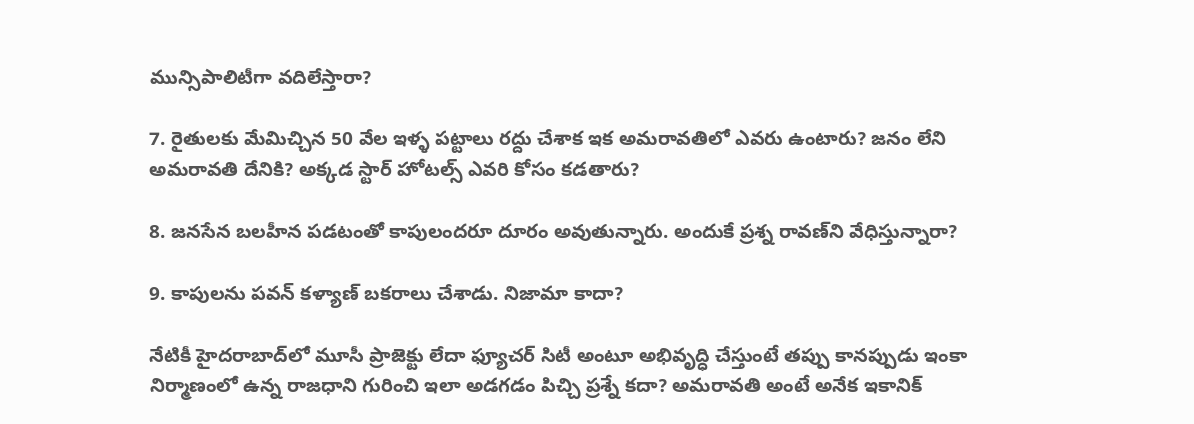మున్సిపాలిటీగా వదిలేస్తారా?

7. రైతులకు మేమిచ్చిన 50 వేల ఇళ్ళ పట్టాలు రద్దు చేశాక ఇక అమరావతిలో ఎవరు ఉంటారు? జనం లేని అమరావతి దేనికి? అక్కడ స్టార్ హోటల్స్‌ ఎవరి కోసం కడతారు?

8. జనసేన బలహీన పడటంతో కాపులందరూ దూరం అవుతున్నారు. అందుకే ప్రశ్న రావణ్‌ని వేధిస్తున్నారా?

9. కాపులను పవన్ కళ్యాణ్‌ బకరాలు చేశాడు. నిజామా కాదా?

నేటికీ హైదరాబాద్‌లో మూసీ ప్రాజెక్టు లేదా ఫ్యూచర్ సిటీ అంటూ అభివృద్ధి చేస్తుంటే తప్పు కానప్పుడు ఇంకా నిర్మాణంలో ఉన్న రాజధాని గురించి ఇలా అడగడం పిచ్చి ప్రశ్నే కదా? అమరావతి అంటే అనేక ఇకానిక్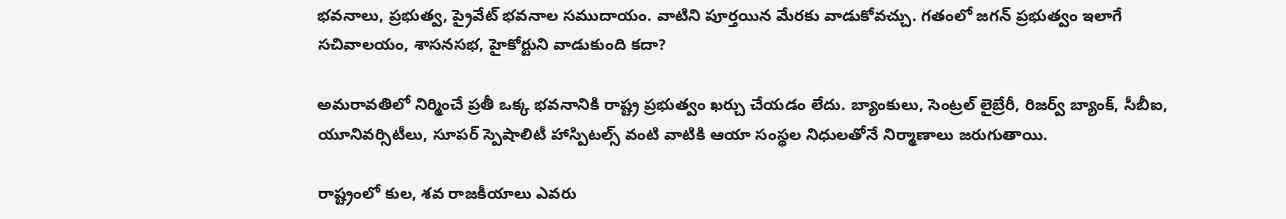భవనాలు, ప్రభుత్వ, ప్రైవేట్ భవనాల సముదాయం. వాటిని పూర్తయిన మేరకు వాడుకోవచ్చు. గతంలో జగన్‌ ప్రభుత్వం ఇలాగే సచివాలయం, శాసనసభ, హైకోర్టుని వాడుకుంది కదా?

అమరావతిలో నిర్మించే ప్రతీ ఒక్క భవనానికి రాష్ట్ర ప్రభుత్వం ఖర్చు చేయడం లేదు. బ్యాంకులు, సెంట్రల్ లైబ్రేరీ, రిజర్వ్ బ్యాంక్, సీబీఐ, యూనివర్సిటీలు, సూపర్ స్పెషాలిటీ హాస్పిటల్స్ వంటి వాటికి ఆయా సంస్థల నిధులతోనే నిర్మాణాలు జరుగుతాయి.

రాష్ట్రంలో కుల, శవ రాజకీయాలు ఎవరు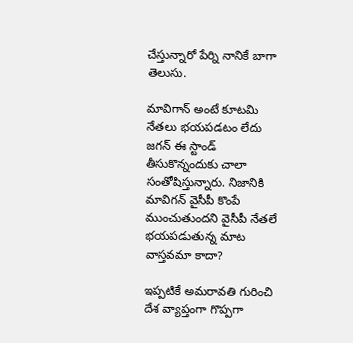చేస్తున్నారో పేర్ని నానికే బాగా తెలుసు.

మావిగాన్ అంటే కూటమి నేతలు భయపడటం లేదు జగన్‌ ఈ స్టాండ్ తీసుకొన్నందుకు చాలా సంతోషిస్తున్నారు. నిజానికి మావిగన్‌ వైసీపీ కొంపే ముంచుతుందని వైసీపీ నేతలే భయపడుతున్న మాట వాస్తవమా కాదా?

ఇప్పటికే అమరావతి గురించి దేశ వ్యాప్తంగా గొప్పగా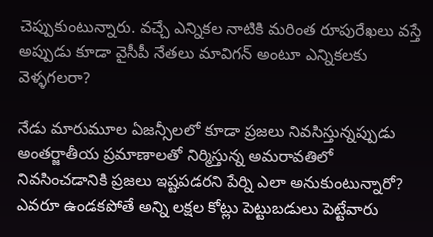చెప్పుకుంటున్నారు. వచ్చే ఎన్నికల నాటికి మరింత రూపురేఖలు వస్తే అప్పుడు కూడా వైసీపీ నేతలు మావిగన్‌ అంటూ ఎన్నికలకు వెళ్ళగలరా?

నేడు మారుమూల ఏజన్సీలలో కూడా ప్రజలు నివసిస్తున్నప్పుడు అంతర్జాతీయ ప్రమాణాలతో నిర్మిస్తున్న అమరావతిలో నివసించడానికి ప్రజలు ఇష్టపడరని పేర్ని ఎలా అనుకుంటున్నారో? ఎవరూ ఉండకపోతే అన్ని లక్షల కోట్లు పెట్టుబడులు పెట్టేవారు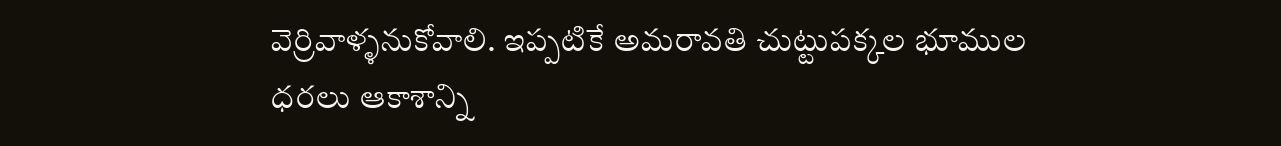వెర్రివాళ్ళనుకోవాలి. ఇప్పటికే అమరావతి చుట్టుపక్కల భూముల ధరలు ఆకాశాన్ని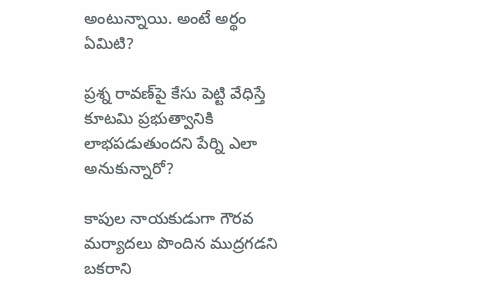అంటున్నాయి. అంటే అర్థం ఏమిటి?

ప్రశ్న రావణ్‌పై కేసు పెట్టి వేధిస్తే కూటమి ప్రభుత్వానికి లాభపడుతుందని పేర్ని ఎలా అనుకున్నారో?

కాపుల నాయకుడుగా గౌరవ మర్యాదలు పొందిన ముద్రగడని బకరాని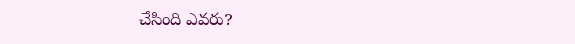చేసింది ఎవరు?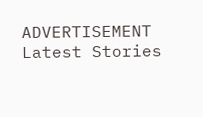ADVERTISEMENT
Latest Stories